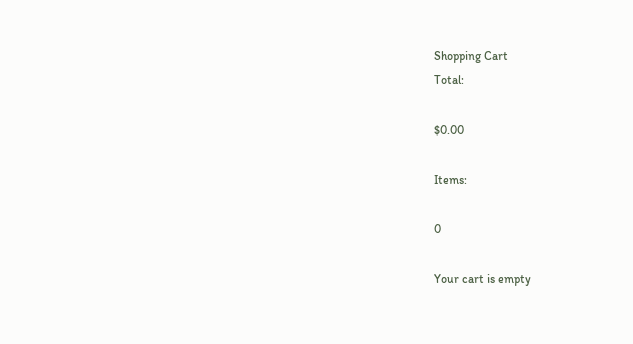Shopping Cart
Total:

$0.00

Items:

0

Your cart is empty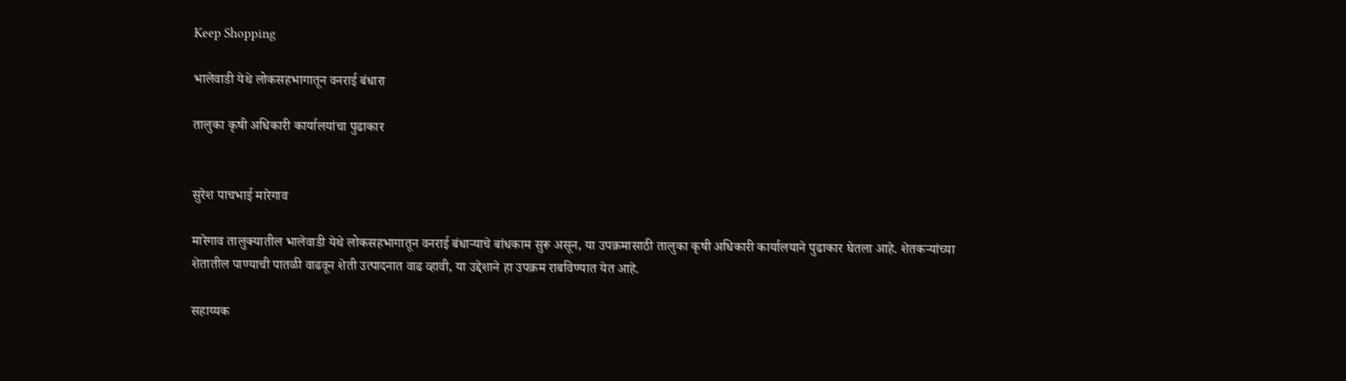Keep Shopping

भालेवाडी येथे लोकसहभागातून वनराई बंधारा

तालुका कृषी अधिकारी कार्यालयांचा पुढाकार


सुरेश पाचभाई मारेगाव

मारेगाव तालुक्यातील भालेवाडी येथे लोकसहभागातून वनराई बंधाऱ्याचे बांधकाम सुरू असून, या उपक्रमासाठी तालुका कृषी अधिकारी कार्यालयाने पुढाकार घेतला आहे. शेतकऱ्यांच्या शेतातील पाण्याची पातळी वाढवून शेती उत्पादनात वाढ व्हावी, या उद्देशाने हा उपक्रम राबविण्यात येत आहे.

सहाय्यक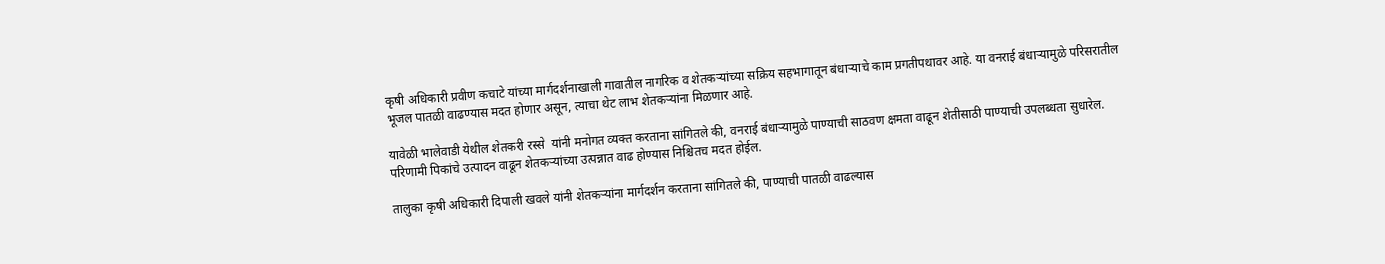कृषी अधिकारी प्रवीण कचाटे यांच्या मार्गदर्शनाखाली गावातील नागरिक व शेतकऱ्यांच्या सक्रिय सहभागातून बंधाऱ्याचे काम प्रगतीपथावर आहे. या वनराई बंधाऱ्यामुळे परिसरातील भूजल पातळी वाढण्यास मदत होणार असून, त्याचा थेट लाभ शेतकऱ्यांना मिळणार आहे.

यावेळी भालेवाडी येथील शेतकरी रस्से  यांनी मनोगत व्यक्त करताना सांगितले की, वनराई बंधाऱ्यामुळे पाण्याची साठवण क्षमता वाढून शेतीसाठी पाण्याची उपलब्धता सुधारेल. परिणामी पिकांचे उत्पादन वाढून शेतकऱ्यांच्या उत्पन्नात वाढ होण्यास निश्चितच मदत होईल.

तालुका कृषी अधिकारी दिपाली खवले यांनी शेतकऱ्यांना मार्गदर्शन करताना सांगितले की, पाण्याची पातळी वाढल्यास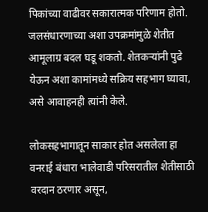पिकांच्या वाढीवर सकारात्मक परिणाम होतो. जलसंधारणाच्या अशा उपक्रमांमुळे शेतीत आमूलाग्र बदल घडू शकतो. शेतकऱ्यांनी पुढे येऊन अशा कामांमध्ये सक्रिय सहभाग घ्यावा, असे आवाहनही त्यांनी केले.

लोकसहभागातून साकार होत असलेला हा वनराई बंधारा भालेवाडी परिसरातील शेतीसाठी वरदान ठरणार असून,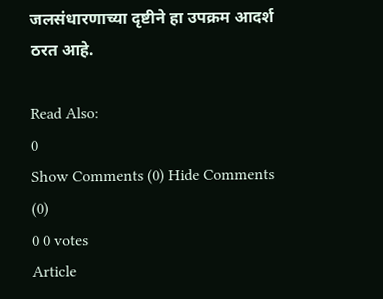जलसंधारणाच्या दृष्टीने हा उपक्रम आदर्श ठरत आहे.

Read Also:
0
Show Comments (0) Hide Comments (0)
0 0 votes
Article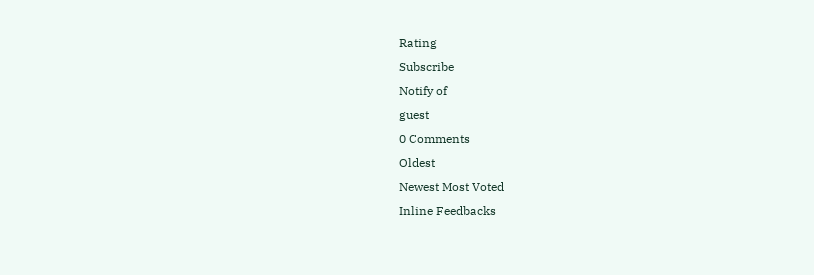Rating
Subscribe
Notify of
guest
0 Comments
Oldest
Newest Most Voted
Inline Feedbacks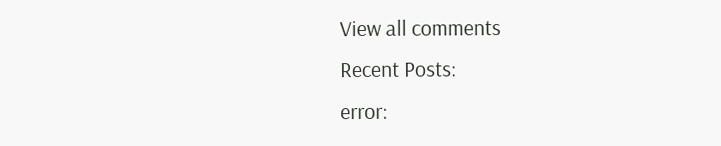View all comments
Recent Posts:
error: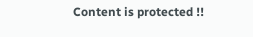Content is protected !!